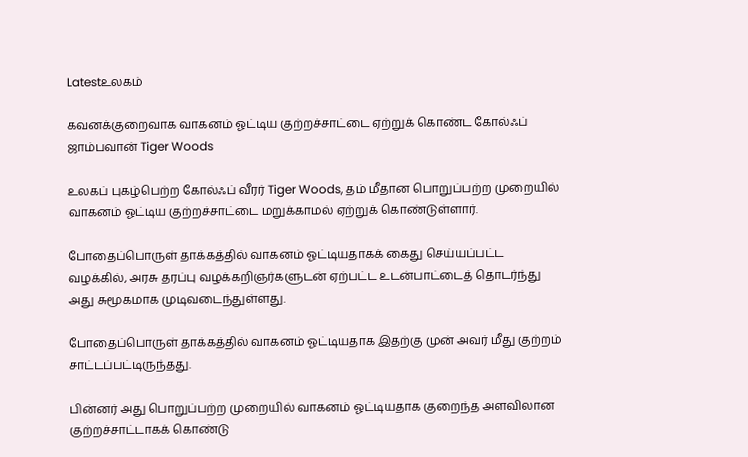Latestஉலகம்

கவனக்குறைவாக வாகனம் ஓட்டிய குற்றச்சாட்டை ஏற்றுக் கொண்ட கோல்ஃப் ஜாம்பவான் Tiger Woods

உலகப் புகழ்பெற்ற கோல்ஃப் வீரர் Tiger Woods, தம் மீதான பொறுப்பற்ற முறையில் வாகனம் ஓட்டிய குற்றச்சாட்டை மறுக்காமல் ஏற்றுக் கொண்டுள்ளார்.

போதைப்பொருள் தாக்கத்தில் வாகனம் ஓட்டியதாகக் கைது செய்யப்பட்ட வழக்கில், அரசு தரப்பு வழக்கறிஞர்களுடன் ஏற்பட்ட உடன்பாட்டைத் தொடர்ந்து அது சுமூகமாக முடிவடைந்துள்ளது.

போதைப்பொருள் தாக்கத்தில் வாகனம் ஓட்டியதாக இதற்கு முன் அவர் மீது குற்றம் சாட்டப்பட்டிருந்தது.

பின்னர் அது பொறுப்பற்ற முறையில் வாகனம் ஓட்டியதாக குறைந்த அளவிலான குற்றச்சாட்டாகக் கொண்டு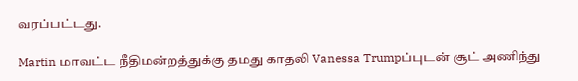வரப்பட்டது.

Martin மாவட்ட நீதிமன்றத்துக்கு தமது காதலி Vanessa Trumpப்புடன் சூட் அணிந்து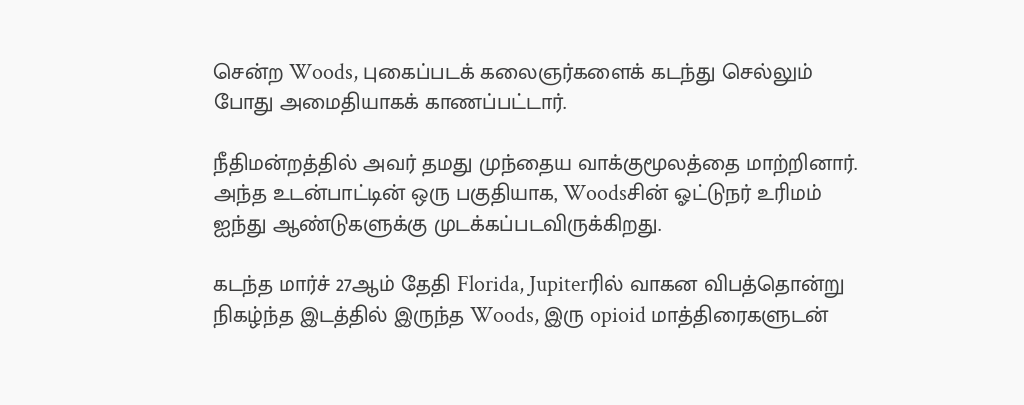சென்ற Woods, புகைப்படக் கலைஞர்களைக் கடந்து செல்லும் போது அமைதியாகக் காணப்பட்டார்.

நீதிமன்றத்தில் அவர் தமது முந்தைய வாக்குமூலத்தை மாற்றினார். அந்த உடன்பாட்டின் ஒரு பகுதியாக, Woodsசின் ஓட்டுநர் உரிமம் ஐந்து ஆண்டுகளுக்கு முடக்கப்படவிருக்கிறது.

கடந்த மார்ச் 27ஆம் தேதி Florida, Jupiterரில் வாகன விபத்தொன்று நிகழ்ந்த இடத்தில் இருந்த Woods, இரு opioid மாத்திரைகளுடன்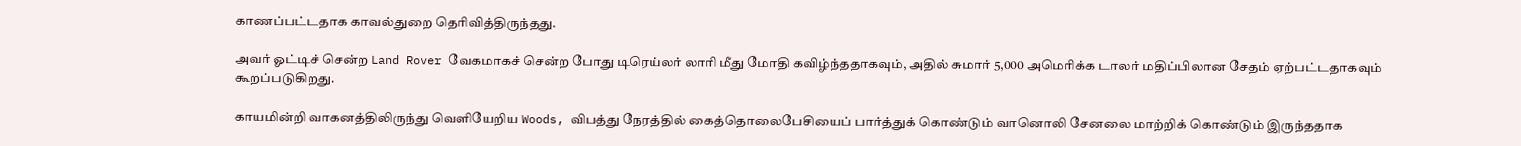காணப்பட்டதாக காவல்துறை தெரிவித்திருந்தது.

அவர் ஓட்டிச் சென்ற Land Rover வேகமாகச் சென்ற போது டிரெய்லர் லாரி மீது மோதி கவிழ்ந்ததாகவும், அதில் சுமார் 5,000 அமெரிக்க டாலர் மதிப்பிலான சேதம் ஏற்பட்டதாகவும் கூறப்படுகிறது.

காயமின்றி வாகனத்திலிருந்து வெளியேறிய Woods, விபத்து நேரத்தில் கைத்தொலைபேசியைப் பார்த்துக் கொண்டும் வானொலி சேனலை மாற்றிக் கொண்டும் இருந்ததாக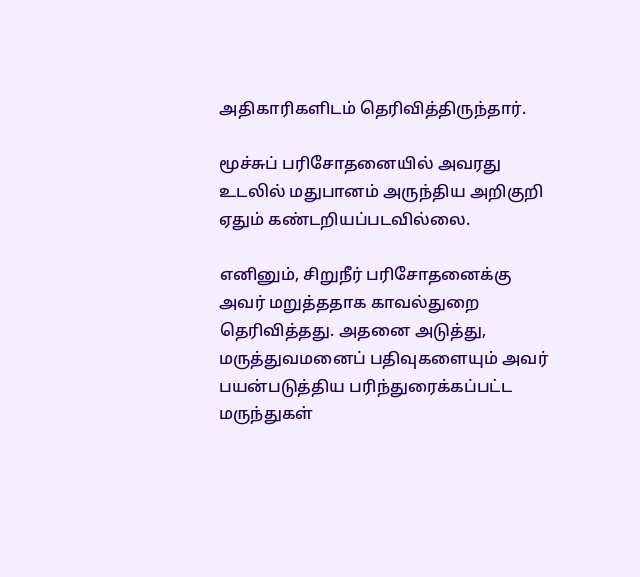அதிகாரிகளிடம் தெரிவித்திருந்தார்.

மூச்சுப் பரிசோதனையில் அவரது உடலில் மதுபானம் அருந்திய அறிகுறி ஏதும் கண்டறியப்படவில்லை.

எனினும், சிறுநீர் பரிசோதனைக்கு அவர் மறுத்ததாக காவல்துறை தெரிவித்தது. அதனை அடுத்து, மருத்துவமனைப் பதிவுகளையும் அவர் பயன்படுத்திய பரிந்துரைக்கப்பட்ட மருந்துகள்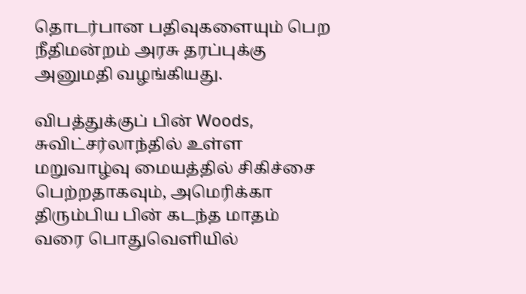தொடர்பான பதிவுகளையும் பெற நீதிமன்றம் அரசு தரப்புக்கு அனுமதி வழங்கியது.

விபத்துக்குப் பின் Woods, சுவிட்சர்லாந்தில் உள்ள மறுவாழ்வு மையத்தில் சிகிச்சை பெற்றதாகவும், அமெரிக்கா திரும்பிய பின் கடந்த மாதம் வரை பொதுவெளியில்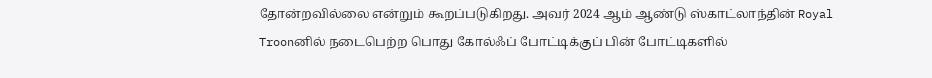தோன்றவில்லை என்றும் கூறப்படுகிறது. அவர் 2024 ஆம் ஆண்டு ஸ்காட்லாந்தின் Royal Troonனில் நடைபெற்ற பொது கோல்ஃப் போட்டிக்குப் பின் போட்டிகளில்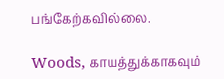பங்கேற்கவில்லை.

Woods, காயத்துக்காகவும்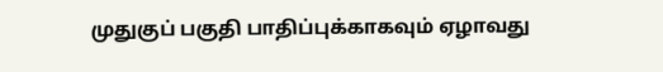முதுகுப் பகுதி பாதிப்புக்காகவும் ஏழாவது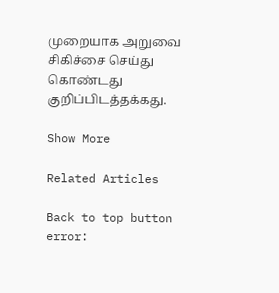முறையாக அறுவை சிகிச்சை செய்து கொண்டது குறிப்பிடத்தக்கது.

Show More

Related Articles

Back to top button
error: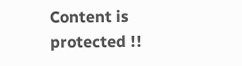Content is protected !!